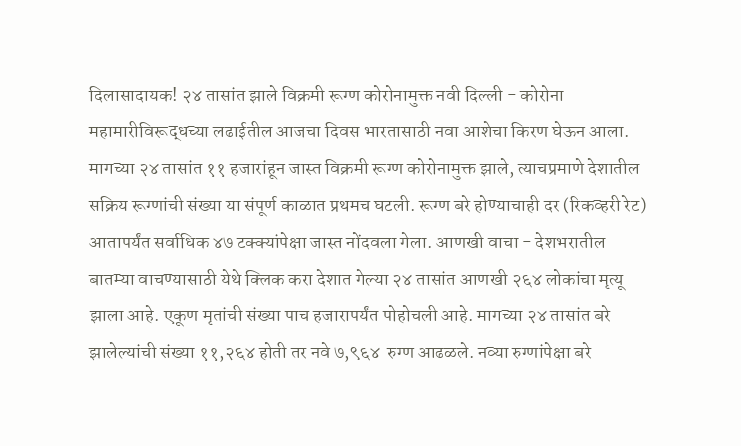दिलासादायक! २४ तासांत झाले विक्रमी रूग्ण कोरोनामुक्त नवी दिल्ली - कोरोना महामारीविरूद्धच्या लढाईतील आजचा दिवस भारतासाठी नवा आशेचा किरण घेऊन आला. मागच्या २४ तासांत ११ हजारांहून जास्त विक्रमी रूग्ण कोरोनामुक्त झाले, त्याचप्रमाणे देशातील सक्रिय रूग्णांची संख्या या संपूर्ण काळात प्रथमच घटली. रूग्ण बरे होण्याचाही दर (रिकव्हरी रेट) आतापर्यंत सर्वाधिक ४७ टक्क्यांपेक्षा जास्त नोंदवला गेला. आणखी वाचा - देशभरातील बातम्या वाचण्यासाठी येथे क्लिक करा देशात गेल्या २४ तासांत आणखी २६४ लोकांचा मृत्यू झाला आहे. एकूण मृतांची संख्या पाच हजारापर्यंत पोहोचली आहे. मागच्या २४ तासांत बरे झालेल्यांची संख्या ११,२६४ होती तर नवे ७,९६४  रुग्ण आढळले. नव्या रुग्णांपेक्षा बरे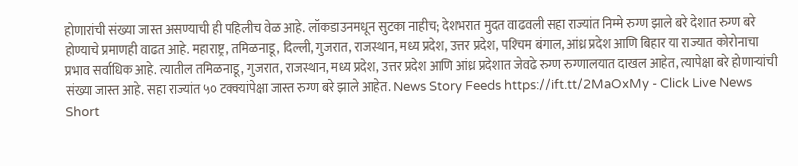होणारांची संख्या जास्त असण्याची ही पहिलीच वेळ आहे. लॉकडाउनमधून सुटका नाहीच; देशभरात मुदत वाढवली सहा राज्यांत निम्मे रुग्ण झाले बरे देशात रुग्ण बरे होण्याचे प्रमाणही वाढत आहे. महाराष्ट्र, तमिळनाडू, दिल्ली, गुजरात, राजस्थान, मध्य प्रदेश, उत्तर प्रदेश, पश्‍चिम बंगाल, आंध्र प्रदेश आणि बिहार या राज्यात कोरोनाचा प्रभाव सर्वाधिक आहे. त्यातील तमिळनाडू, गुजरात, राजस्थान, मध्य प्रदेश, उत्तर प्रदेश आणि आंध्र प्रदेशात जेवढे रुग्ण रुग्णालयात दाखल आहेत, त्यापेक्षा बरे होणाऱ्यांची संख्या जास्त आहे. सहा राज्यांत ५० टक्क्यांपेक्षा जास्त रुग्ण बरे झाले आहेत. News Story Feeds https://ift.tt/2MaOxMy - Click Live News Short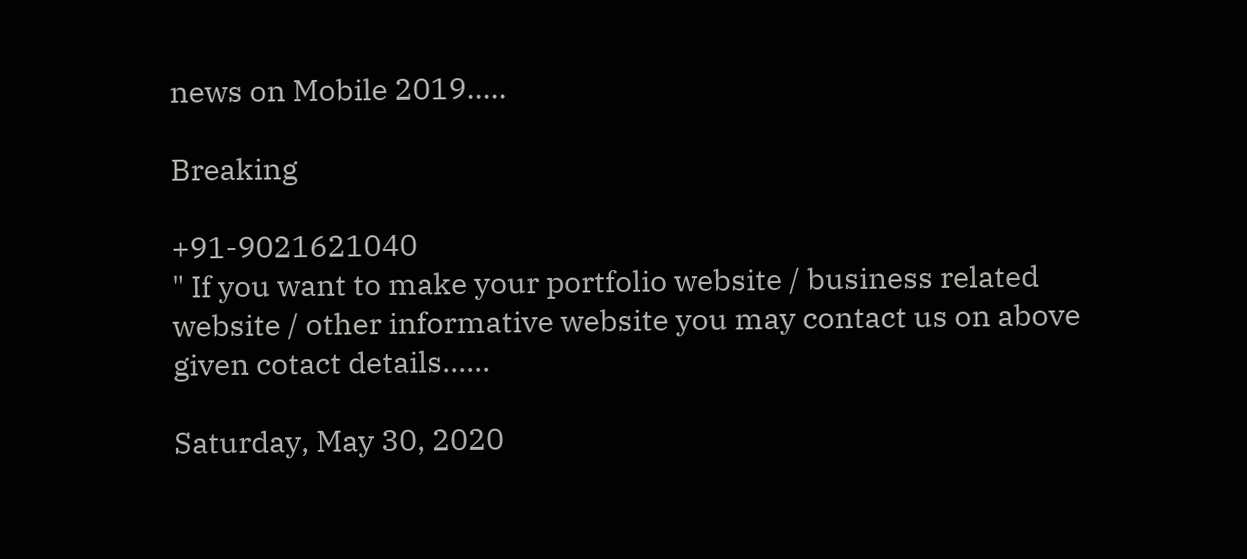news on Mobile 2019.....

Breaking

+91-9021621040
" If you want to make your portfolio website / business related website / other informative website you may contact us on above given cotact details......

Saturday, May 30, 2020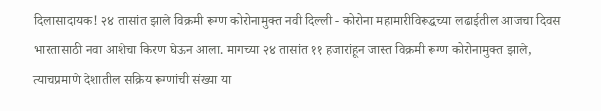दिलासादायक! २४ तासांत झाले विक्रमी रूग्ण कोरोनामुक्त नवी दिल्ली - कोरोना महामारीविरूद्धच्या लढाईतील आजचा दिवस भारतासाठी नवा आशेचा किरण घेऊन आला. मागच्या २४ तासांत ११ हजारांहून जास्त विक्रमी रूग्ण कोरोनामुक्त झाले, त्याचप्रमाणे देशातील सक्रिय रूग्णांची संख्या या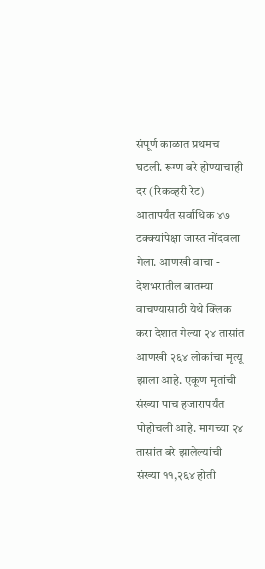संपूर्ण काळात प्रथमच घटली. रूग्ण बरे होण्याचाही दर (रिकव्हरी रेट) आतापर्यंत सर्वाधिक ४७ टक्क्यांपेक्षा जास्त नोंदवला गेला. आणखी वाचा - देशभरातील बातम्या वाचण्यासाठी येथे क्लिक करा देशात गेल्या २४ तासांत आणखी २६४ लोकांचा मृत्यू झाला आहे. एकूण मृतांची संख्या पाच हजारापर्यंत पोहोचली आहे. मागच्या २४ तासांत बरे झालेल्यांची संख्या ११,२६४ होती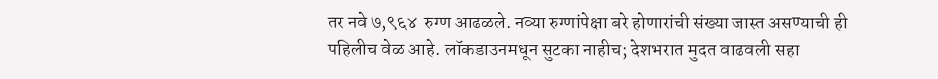तर नवे ७,९६४  रुग्ण आढळले. नव्या रुग्णांपेक्षा बरे होणारांची संख्या जास्त असण्याची ही पहिलीच वेळ आहे. लॉकडाउनमधून सुटका नाहीच; देशभरात मुदत वाढवली सहा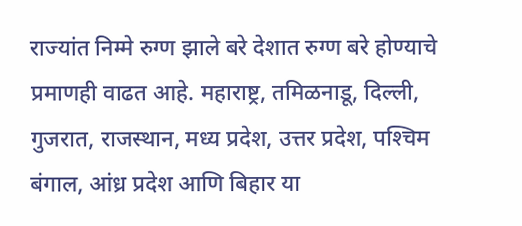राज्यांत निम्मे रुग्ण झाले बरे देशात रुग्ण बरे होण्याचे प्रमाणही वाढत आहे. महाराष्ट्र, तमिळनाडू, दिल्ली, गुजरात, राजस्थान, मध्य प्रदेश, उत्तर प्रदेश, पश्‍चिम बंगाल, आंध्र प्रदेश आणि बिहार या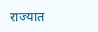राज्यात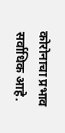कोरोनाचा प्रभाव सर्वाधिक आहे.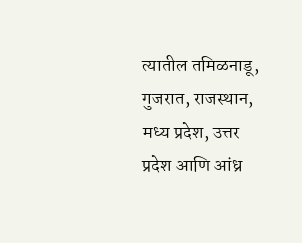त्यातील तमिळनाडू, गुजरात, राजस्थान, मध्य प्रदेश, उत्तर प्रदेश आणि आंध्र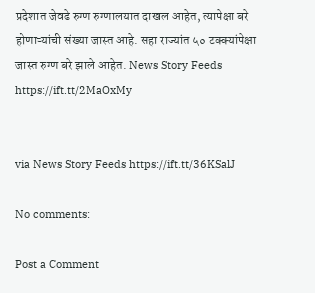प्रदेशात जेवढे रुग्ण रुग्णालयात दाखल आहेत, त्यापेक्षा बरे होणाऱ्यांची संख्या जास्त आहे. सहा राज्यांत ५० टक्क्यांपेक्षा जास्त रुग्ण बरे झाले आहेत. News Story Feeds https://ift.tt/2MaOxMy


via News Story Feeds https://ift.tt/36KSalJ

No comments:

Post a Comment